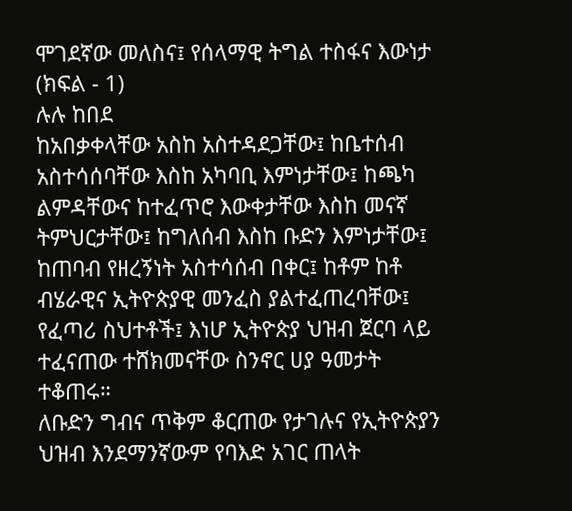ሞገደኛው መለስና፤ የሰላማዊ ትግል ተስፋና እውነታ (ክፍል - 1)
ሉሉ ከበደ
ከአበቃቀላቸው አስከ አስተዳደጋቸው፤ ከቤተሰብ አስተሳሰባቸው እስከ አካባቢ እምነታቸው፤ ከጫካ ልምዳቸውና ከተፈጥሮ እውቀታቸው እስከ መናኛ ትምህርታቸው፤ ከግለሰብ እስከ ቡድን እምነታቸው፤ ከጠባብ የዘረኝነት አስተሳሰብ በቀር፤ ከቶም ከቶ ብሄራዊና ኢትዮጵያዊ መንፈስ ያልተፈጠረባቸው፤ የፈጣሪ ስህተቶች፤ እነሆ ኢትዮጵያ ህዝብ ጀርባ ላይ ተፈናጠው ተሸክመናቸው ስንኖር ሀያ ዓመታት ተቆጠሩ።
ለቡድን ግብና ጥቅም ቆርጠው የታገሉና የኢትዮጵያን ህዝብ እንደማንኛውም የባእድ አገር ጠላት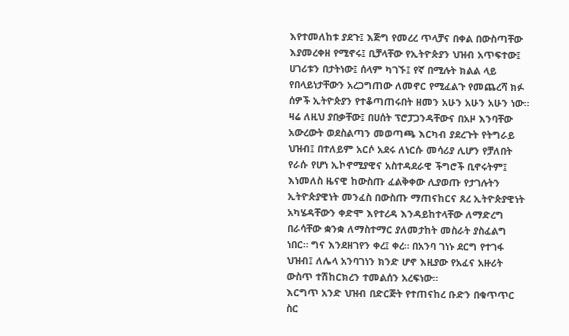እየተመለከቱ ያደጉ፤ እጅግ የመረረ ጥላቻና በቀል በውስጣቸው እያመረቀዘ የሚኖሩ፤ ቢቻላቸው የኢትዮጵያን ህዝብ አጥፍተው፤ ሀገሪቱን በታትነው፤ ሰላም ካገኙ፤ የኛ በሚሉት ክልል ላይ የበላይነታቸውን አረጋግጠው ለመኖር የሚፈልጉ የመጨረሻ ክፉ ሰዎች ኢትዮጵያን የተቆጣጠሩበት ዘመን አሁን አሁን አሁን ነው።
ዛሬ ለዚህ ያበቃቸው፤ በሀሰት ፕሮፓጋንዳቸውና በአዞ እንባቸው አውረውት ወደስልጣን መወጣጫ እርካብ ያደረጉት የትግራይ ህዝብ፤ በተለይም አርሶ አደሩ ለነርሱ መሳሪያ ሊሆን የቻለበት የራሱ የሆነ ኢኮኖሚያዊና አስተዳደራዊ ችግሮች ቢኖሩትም፤ እነመለስ ዜናዊ ከውስጡ ፈልቅቀው ሊያወጡ የታገሉትን ኢትዮጵያዊነት መንፈስ በውስጡ ማጠናከርና ጸረ ኢትዮጵያዊነት አካሄዳቸውን ቀድሞ እየተረዳ እንዳይከተላቸው ለማድረግ በራሳቸው ቋንቋ ለማስተማር ያለመታከት መስራት ያስፈልግ ነበር። ግና እንደዘገየን ቀረ፤ ቀረ። በአንባ ገነኑ ደርግ የተገፋ ህዝብ፤ ለሌላ አንባገነን ክንድ ሆኖ እዚያው የአፈና አዙሪት ውስጥ ተሽከርክረን ተመልሰን አረፍነው።
እርግጥ አንድ ህዝብ በድርጅት የተጠናከረ ቡድን በቁጥጥር ስር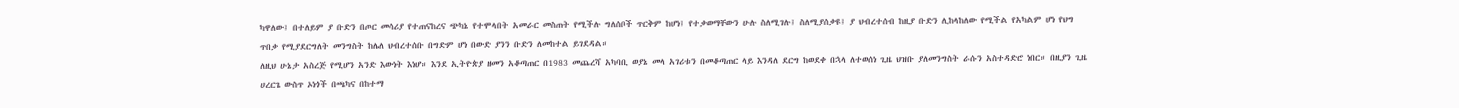ካዋለው፤ በተለይም ያ ቡድን በጦር መሳሪያ የተጠናከረና ጭካኔ የተሞላበት አመራር መስጠት የሚችሉ ግለሰቦች ጥርቅም ከሆነ፤ የተቃወማቸውን ሁሉ ስለሚገሉ፤ ስለሚያሰቃዩ፤ ያ ህብረተሰብ ከዚያ ቡድን ሊከላከለው የሚችል የአካልም ሆነ የህግ ጥበቃ የሚያደርግለት መንግስት ከሌለ ህብረተሰቡ በግድም ሆነ በውድ ያንን ቡድን ለመከተል ይገደዳል።
ለዚህ ሁኔታ አስረጅ የሚሆን አንድ እውነት እነሆ። እንደ ኢትዮጵያ ዘመን አቆጣጠር በ1983 መጨረሻ አካባቢ ወያኔ መላ አገሪቱን በመቆጣጠር ላይ እንዳለ ደርግ ከወደቀ በኋላ ለተወሰነ ጊዜ ህዝቡ ያለመንግስት ራሱን አስተዳድሮ ነበር። በዚያን ጊዜ ሀረርጌ ውስጥ ኦነጎች በጫካና በከተማ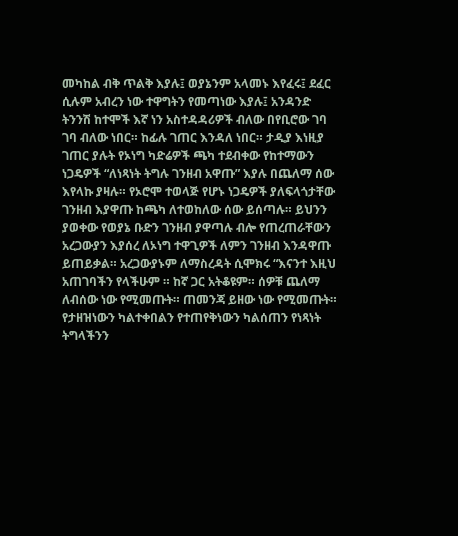መካከል ብቅ ጥልቅ እያሉ፤ ወያኔንም አላመኑ እየፈሩ፤ ደፈር ሲሉም አብረን ነው ተዋግትን የመጣነው እያሉ፤ አንዳንድ ትንንሽ ከተሞች እኛ ነን አስተዳዳሪዎች ብለው በየቢሮው ገባ ገባ ብለው ነበር። ከፊሉ ገጠር እንዳለ ነበር። ታዲያ እነዚያ ገጠር ያሉት የኦነግ ካድሬዎች ጫካ ተደብቀው የከተማውን ነጋዴዎች “ለነጻነት ትግሉ ገንዘብ አዋጡ” እያሉ በጨለማ ሰው እየላኩ ያዛሉ። የኦሮሞ ተወላጅ የሆኑ ነጋዴዎች ያለፍላጎታቸው ገንዘብ እያዋጡ ከጫካ ለተወከለው ሰው ይሰጣሉ። ይህንን ያወቀው የወያኔ ቡድን ገንዘብ ያዋጣሉ ብሎ የጠረጠራቸውን አረጋውያን እያሰረ ለኦነግ ተዋጊዎች ለምን ገንዘብ እንዳዋጡ ይጠይቃል። አረጋውያኑም ለማስረዳት ሲሞክሩ “እናንተ እዚህ አጠገባችን የላችሁም ። ከኛ ጋር አትቆዩም። ሰዎቹ ጨለማ ለብሰው ነው የሚመጡት። ጠመንጃ ይዘው ነው የሚመጡት። የታዘዝነውን ካልተቀበልን የተጠየቅነውን ካልሰጠን የነጻነት ትግላችንን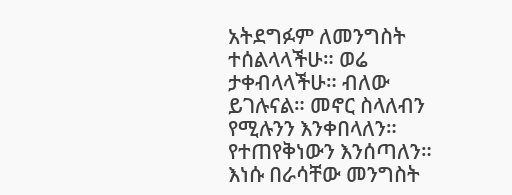አትደግፉም ለመንግስት ተሰልላላችሁ። ወሬ ታቀብላላችሁ። ብለው ይገሉናል። መኖር ስላለብን የሚሉንን እንቀበላለን። የተጠየቅነውን እንሰጣለን። እነሱ በራሳቸው መንግስት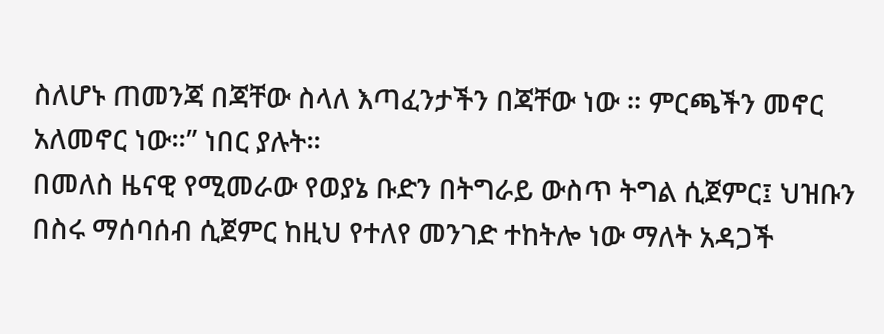ስለሆኑ ጠመንጃ በጃቸው ስላለ እጣፈንታችን በጃቸው ነው ። ምርጫችን መኖር አለመኖር ነው።” ነበር ያሉት።
በመለስ ዜናዊ የሚመራው የወያኔ ቡድን በትግራይ ውስጥ ትግል ሲጀምር፤ ህዝቡን በስሩ ማሰባሰብ ሲጀምር ከዚህ የተለየ መንገድ ተከትሎ ነው ማለት አዳጋች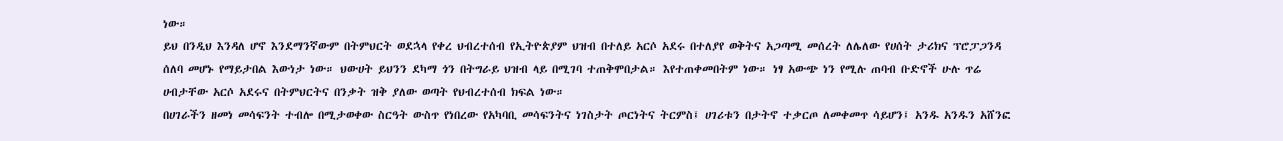ነው።
ይህ በንዲህ እንዳለ ሆኖ እንደማንኛውም በትምህርት ወደኋላ የቀረ ህብረተሰብ የኢትዮጵያም ህዝብ በተለይ አርሶ አደሩ በተለያየ ወቅትና አጋጣሚ መሰረት ለሌለው የሀሰት ታሪክና ፕሮፓጋንዳ ሰለባ መሆኑ የማይታበል እውነታ ነው። ህውሀት ይህንን ደካማ ጎን በትግራይ ህዝብ ላይ በሚገባ ተጠቅሞበታል። እየተጠቀመበትም ነው። ነፃ አውጭ ነን የሚሉ ጠባብ ቡድኖች ሁሉ ጥሬ ሀብታቸው አርሶ አደሩና በትምህርትና በንቃት ዝቅ ያለው ወጣት የህብረተሰብ ክፍል ነው።
በሀገራችን ዘመነ መሳፍንት ተብሎ በሚታወቀው ስርዓት ውስጥ የነበረው የአካባቢ መሳፍንትና ነገስታት ጦርነትና ትርምስ፤ ሀገሪቱን በታትኖ ተቃርጦ ለመቀመጥ ሳይሆን፤ አንዱ አንዱን አሸንፎ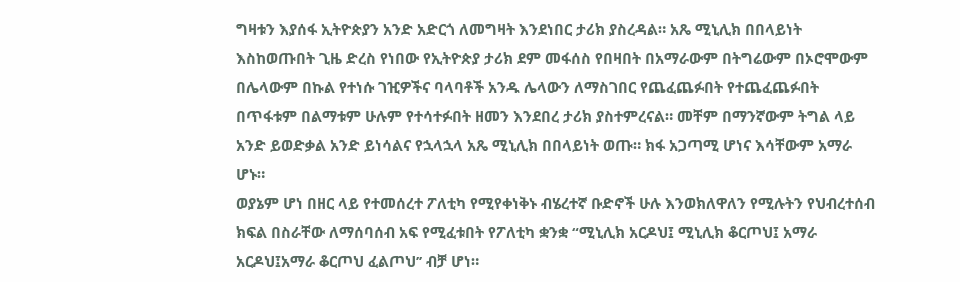ግዛቱን እያሰፋ ኢትዮጵያን አንድ አድርጎ ለመግዛት እንደነበር ታሪክ ያስረዳል። አጼ ሚኒሊክ በበላይነት እስከወጡበት ጊዜ ድረስ የነበው የኢትዮጵያ ታሪክ ደም መፋሰስ የበዛበት በአማራውም በትግሬውም በኦሮሞውም በሌላውም በኩል የተነሱ ገዢዎችና ባላባቶች አንዱ ሌላውን ለማስገበር የጨፈጨፉበት የተጨፈጨፉበት በጥፋቱም በልማቱም ሁሉም የተሳተፉበት ዘመን እንደበረ ታሪክ ያስተምረናል። መቸም በማንኛውም ትግል ላይ አንድ ይወድቃል አንድ ይነሳልና የኋላኋላ አጼ ሚኒሊክ በበላይነት ወጡ። ክፋ አጋጣሚ ሆነና እሳቸውም አማራ ሆኑ።
ወያኔም ሆነ በዘር ላይ የተመሰረተ ፖለቲካ የሚየቀነቅኑ ብሄረተኛ ቡድኖች ሁሉ እንወክለዋለን የሚሉትን የህብረተሰብ ክፍል በስራቸው ለማሰባሰብ አፍ የሚፈቱበት የፖለቲካ ቋንቋ “ሚኒሊክ አርዶህ፤ ሚኒሊክ ቆርጦህ፤ አማራ አርዶህ፤አማራ ቆርጦህ ፈልጦህ’’ ብቻ ሆነ።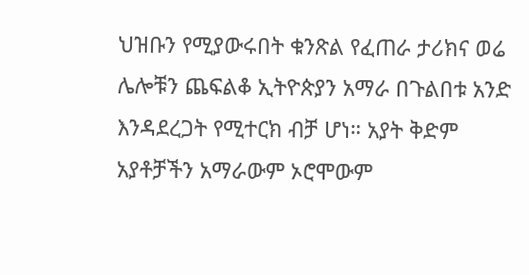ህዝቡን የሚያውሩበት ቁንጽል የፈጠራ ታሪክና ወሬ ሌሎቹን ጨፍልቆ ኢትዮጵያን አማራ በጉልበቱ አንድ እንዳደረጋት የሚተርክ ብቻ ሆነ። አያት ቅድም አያቶቻችን አማራውም ኦሮሞውም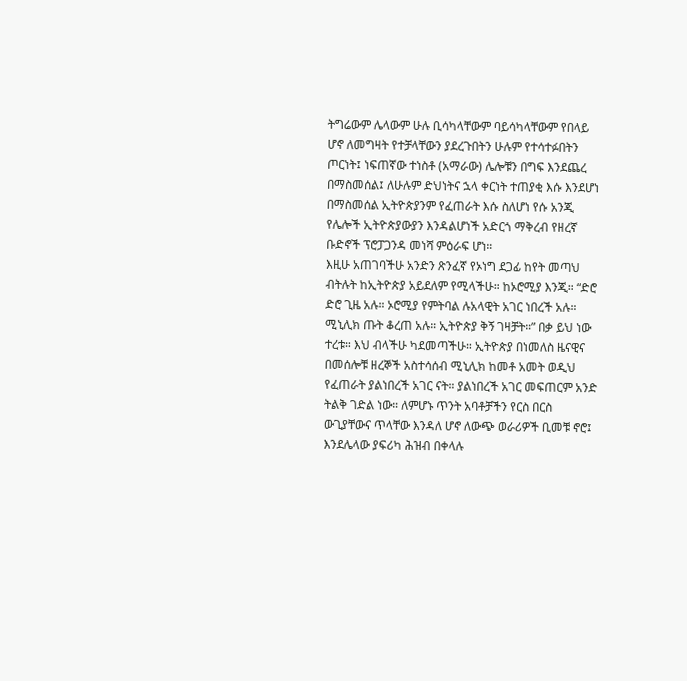ትግሬውም ሌላውም ሁሉ ቢሳካላቸውም ባይሳካላቸውም የበላይ ሆኖ ለመግዛት የተቻላቸውን ያደረጉበትን ሁሉም የተሳተፉበትን ጦርነት፤ ነፍጠኛው ተነስቶ (አማራው) ሌሎቹን በግፍ እንደጨረ በማስመሰል፤ ለሁሉም ድህነትና ኋላ ቀርነት ተጠያቂ እሱ እንደሆነ በማስመሰል ኢትዮጵያንም የፈጠራት እሱ ስለሆነ የሱ አንጂ የሌሎች ኢትዮጵያውያን እንዳልሆነች አድርጎ ማቅረብ የዘረኛ ቡድኖች ፕሮፓጋንዳ መነሻ ምዕራፍ ሆነ።
እዚሁ አጠገባችሁ አንድን ጽንፈኛ የኦነግ ደጋፊ ከየት መጣህ ብትሉት ከኢትዮጵያ አይደለም የሚላችሁ። ከኦሮሚያ እንጂ። “ድሮ ድሮ ጊዜ አሉ። ኦሮሚያ የምትባል ሉአላዊት አገር ነበረች አሉ። ሚኒሊክ ጡት ቆረጠ አሉ። ኢትዮጵያ ቅኝ ገዛቻት።” በቃ ይህ ነው ተረቱ። እህ ብላችሁ ካደመጣችሁ። ኢትዮጵያ በነመለስ ዜናዊና በመሰሎቹ ዘረኞች አስተሳሰብ ሚኒሊክ ከመቶ አመት ወዲህ የፈጠራት ያልነበረች አገር ናት። ያልነበረች አገር መፍጠርም አንድ ትልቅ ገድል ነው። ለምሆኑ ጥንት አባቶቻችን የርስ በርስ ውጊያቸውና ጥላቸው እንዳለ ሆኖ ለውጭ ወራሪዎች ቢመቹ ኖሮ፤ እንደሌላው ያፍሪካ ሕዝብ በቀላሉ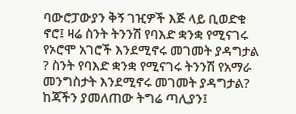ባውሮፓውያን ቅኝ ገዢዎች እጅ ላይ ቢወድቁ ኖሮ፤ ዛሬ ስንት ትንንሽ የባእድ ቋንቋ የሚናገሩ የኦሮሞ አገሮች እንደሚኖሩ መገመት ያዳግታል ? ስንት የባእድ ቋንቋ የሚናገሩ ትንንሽ የአማራ መንግስታት እንደሚኖሩ መገመት ያዳግታል? ከጃችን ያመለጠው ትግሬ ጣሊያን፤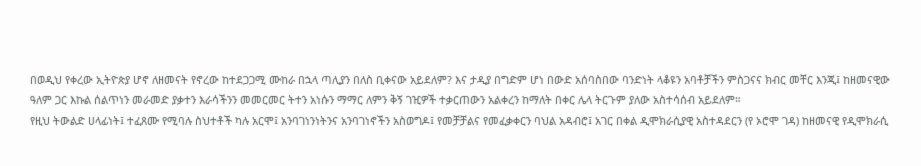በወዲህ የቀረው ኢትዮጵያ ሆኖ ለዘመናት የኖረው ከተደጋጋሚ ሙከራ በኋላ ጣሊያን በለስ ቢቀናው አይደለም? እና ታዲያ በግድም ሆነ በውድ አሰባስበው ባንድነት ላቆዩን አባቶቻችን ምስጋናና ክብር መቸር እንጂ፤ ከዘመናዊው ዓለም ጋር እኩል ሰልጥነን መራመድ ያቃተን እራሳችንን መመርመር ትተን አነሱን ማማር ለምን ቅኝ ገዢዎች ተቃርጠውን አልቀረን ከማለት በቀር ሌላ ትርጉም ያለው አስተሳሰብ አይደለም።
የዚህ ትውልድ ሀላፊነት፤ ተፈጸሙ የሚባሉ ስህተቶች ካሉ አርሞ፤ አንባገነንነትንና አንባገነኖችን አስወግዶ፤ የመቻቻልና የመፈቃቀርን ባህል አዳብሮ፤ አገር በቀል ዲሞክራሲያዊ አስተዳደርን (የ ኦሮሞ ገዳ) ከዘመናዊ የዲሞክራሲ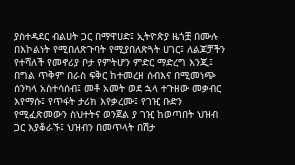ያስተዳደር ብልሀት ጋር በማዋሀድ፤ ኢትዮጵያ ዜጎቿ በሙሉ በእኮልነት የሚበለጽጉባት የሚያበለጽጓት ሀገር፤ ለልጆቻችን የተሻለች የመኖሪያ ቦታ የምትሆን ምድር ማድረግ እንጂ፤ በግል ጥቅም በራስ ፍቅር ከተመረዘ ሰብእና በሚመነጭ ሰንካላ አስተሳሰብ፤ መቶ አመት ወደ ኋላ ተጉዘው መቃብር እየማሱ፤ የጥፋት ታሪክ እየቃረሙ፤ የገዢ ቡድን የሚፈጽመውን ስህተትና ወንጀል ያ ገዢ ከወጣበት ህዝብ ጋር እያቆራኙ፤ ህዝብን በመጥላት በሽታ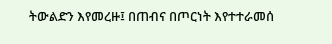ትውልድን እየመረዙ፤ በጠብና በጦርነት እየተተራመሰ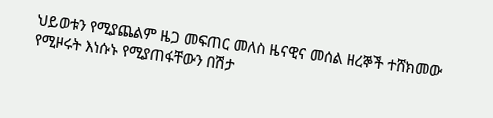ህይወቱን የሚያጨልም ዜጋ መፍጠር መለስ ዜናዊና መሰል ዘረኞች ተሸክመው የሚዞሩት እነሱኑ የሚያጠፋቸውን በሽታ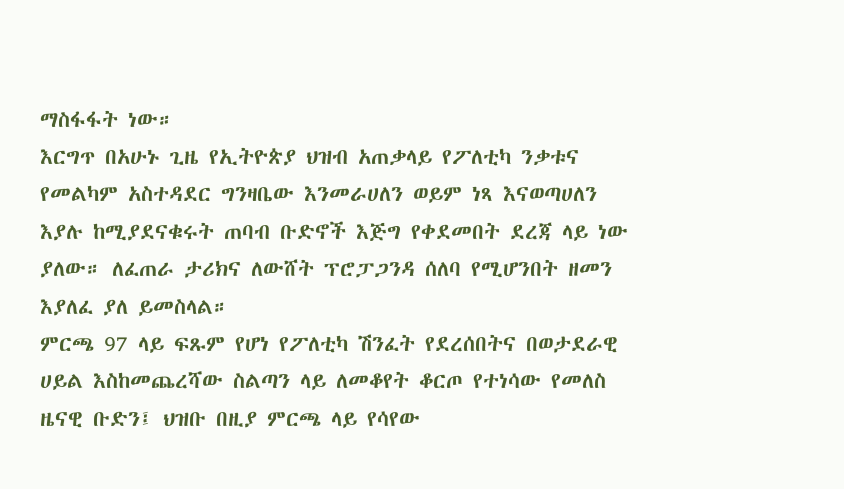ማስፋፋት ነው።
እርግጥ በአሁኑ ጊዜ የኢትዮጵያ ህዝብ አጠቃላይ የፖለቲካ ንቃቱና የመልካም አስተዳደር ግንዛቤው እንመራሀለን ወይም ነጻ እናወጣሀለን እያሉ ከሚያደናቁሩት ጠባብ ቡድኖች እጅግ የቀደመበት ደረጃ ላይ ነው ያለው። ለፈጠራ ታሪክና ለውሸት ፕሮፓጋንዳ ሰለባ የሚሆንበት ዘመን እያለፈ ያለ ይመስላል።
ምርጫ 97 ላይ ፍጹም የሆነ የፖለቲካ ሽንፈት የደረሰበትና በወታደራዊ ሀይል እስከመጨረሻው ስልጣን ላይ ለመቆየት ቆርጦ የተነሳው የመለስ ዜናዊ ቡድን፤ ህዝቡ በዚያ ምርጫ ላይ የሳየው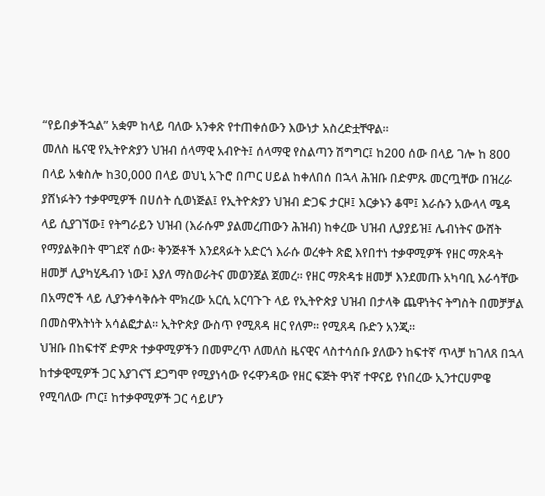“የይበቃችኋል” አቋም ከላይ ባለው አንቀጽ የተጠቀሰውን እውነታ አስረድቷቸዋል።
መለስ ዜናዊ የኢትዮጵያን ህዝብ ሰላማዊ አብዮት፤ ሰላማዊ የስልጣን ሽግግር፤ ከ200 ሰው በላይ ገሎ ከ 800 በላይ አቁስሎ ከ30,000 በላይ ወህኒ አጉሮ በጦር ሀይል ከቀለበሰ በኋላ ሕዝቡ በድምጹ መርጧቸው በዝረራ ያሸነፉትን ተቃዋሚዎች በሀሰት ሲወነጅል፤ የኢትዮጵያን ህዝብ ድጋፍ ታርዞ፤ እርቃኑን ቆሞ፤ እራሱን አውላላ ሜዳ ላይ ሲያገኘው፤ የትግራይን ህዝብ (እራሱም ያልመረጠውን ሕዝብ) ከቀረው ህዝብ ሊያያይዝ፤ ሌብነትና ውሸት የማያልቅበት ሞገደኛ ሰው፡ ቅንጅቶች እንደጻፉት አድርጎ እራሱ ወረቀት ጽፎ እየበተነ ተቃዋሚዎች የዘር ማጽዳት ዘመቻ ሊያካሂዱብን ነው፤ እያለ ማስወራትና መወንጀል ጀመረ። የዘር ማጽዳቱ ዘመቻ እንደመጡ አካባቢ እራሳቸው በአማሮች ላይ ሊያንቀሳቅሱት ሞክረው አርሲ አርባጉጉ ላይ የኢትዮጵያ ህዝብ በታላቅ ጨዋነትና ትግስት በመቻቻል በመስዋእትነት አሳልፎታል። ኢትዮጵያ ውስጥ የሚጸዳ ዘር የለም። የሚጸዳ ቡድን አንጂ።
ህዝቡ በከፍተኛ ድምጽ ተቃዋሚዎችን በመምረጥ ለመለስ ዜናዊና ላስተሳሰቡ ያለውን ከፍተኛ ጥላቻ ከገለጸ በኋላ ከተቃዊሚዎች ጋር እያገናኘ ደጋግሞ የሚያነሳው የሩዋንዳው የዘር ፍጅት ዋነኛ ተዋናይ የነበረው ኢንተርሀምዌ የሚባለው ጦር፤ ከተቃዋሚዎች ጋር ሳይሆን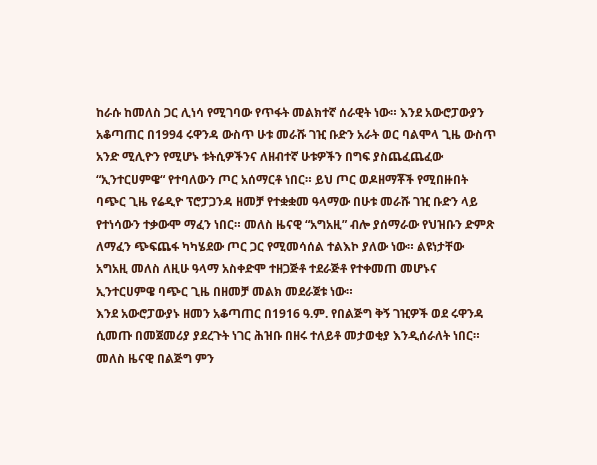ከራሱ ከመለስ ጋር ሊነሳ የሚገባው የጥፋት መልክተኛ ሰራዊት ነው። እንደ አውሮፓውያን አቆጣጠር በ1994 ሩዋንዳ ውስጥ ሁቱ መራሹ ገዢ ቡድን አራት ወር ባልሞላ ጊዜ ውስጥ አንድ ሚሊዮን የሚሆኑ ቱትሲዎችንና ለዘብተኛ ሁቱዎችን በግፍ ያስጨፈጨፈው “ኢንተርሀምዌ“ የተባለውን ጦር አሰማርቶ ነበር። ይህ ጦር ወዶዘማቾች የሚበዙበት ባጭር ጊዜ የሬዲዮ ፕሮፓጋንዳ ዘመቻ የተቋቋመ ዓላማው በሁቱ መራሹ ገዢ ቡድን ላይ የተነሳውን ተቃውሞ ማፈን ነበር። መለስ ዜናዊ “አግአዚ” ብሎ ያሰማራው የህዝቡን ድምጽ ለማፈን ጭፍጨፋ ካካሄደው ጦር ጋር የሚመሳሰል ተልእኮ ያለው ነው። ልዩነታቸው አግአዚ መለስ ለዚሁ ዓላማ አስቀድሞ ተዘጋጅቶ ተደራጅቶ የተቀመጠ መሆኑና ኢንተርሀምዌ ባጭር ጊዜ በዘመቻ መልክ መደራጀቱ ነው።
እንደ አውሮፓውያኑ ዘመን አቆጣጠር በ1916 ዓ.ም. የበልጅግ ቅኝ ገዢዎች ወደ ሩዋንዳ ሲመጡ በመጀመሪያ ያደረጉት ነገር ሕዝቡ በዘሩ ተለይቶ መታወቂያ እንዲሰራለት ነበር። መለስ ዜናዊ በልጅግ ምን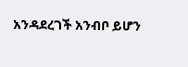አንዳደረገች አንብቦ ይሆን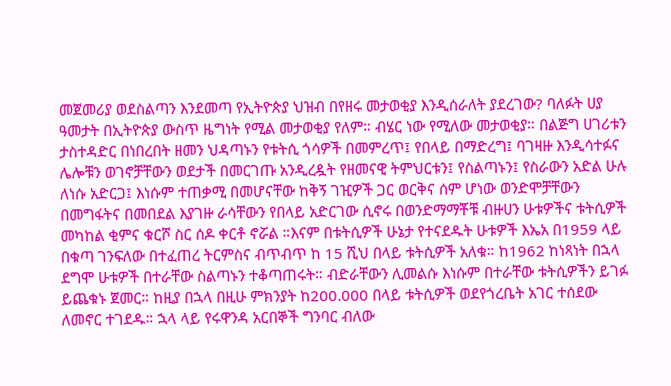መጀመሪያ ወደስልጣን እንደመጣ የኢትዮጵያ ህዝብ በየዘሩ መታወቂያ እንዲሰራለት ያደረገው? ባለፉት ሀያ ዓመታት በኢትዮጵያ ውስጥ ዜግነት የሚል መታወቂያ የለም። ብሄር ነው የሚለው መታወቂያ። በልጅግ ሀገሪቱን ታስተዳድር በነበረበት ዘመን ህዳጣኑን የቱትሲ ጎሳዎች በመምረጥ፤ የበላይ በማድረግ፤ ባገዛዙ እንዲሳተፉና ሌሎቹን ወገኖቻቸውን ወደታች በመርገጡ አንዲረዷት የዘመናዊ ትምህርቱን፤ የስልጣኑን፤ የስራውን አድል ሁሉ ለነሱ አድርጋ፤ እነሱም ተጠቃሚ በመሆናቸው ከቅኝ ገዢዎች ጋር ወርቅና ሰም ሆነው ወንድሞቻቸውን በመግፋትና በመበደል እያገዙ ራሳቸውን የበላይ አድርገው ሲኖሩ በወንድማማቾቹ ብዙሀን ሁቱዎችና ቱትሲዎች መካከል ቂምና ቁርሾ ስር ሰዶ ቀርቶ ኖሯል ።እናም በቱትሲዎች ሁኔታ የተናደዱት ሁቱዎች እኤአ በ1959 ላይ በቁጣ ገንፍለው በተፈጠረ ትርምስና ብጥብጥ ከ 15 ሺህ በላይ ቱትሲዎች አለቁ። ከ1962 ከነጻነት በኋላ ደግሞ ሁቱዎች በተራቸው ስልጣኑን ተቆጣጠሩት። ብድራቸውን ሊመልሱ እነሱም በተራቸው ቱትሲዎችን ይገፉ ይጨቁኑ ጀመር። ከዚያ በኋላ በዚሁ ምክንያት ከ200.000 በላይ ቱትሲዎች ወደየጎረቤት አገር ተሰደው ለመኖር ተገደዱ። ኋላ ላይ የሩዋንዳ አርበኞች ግንባር ብለው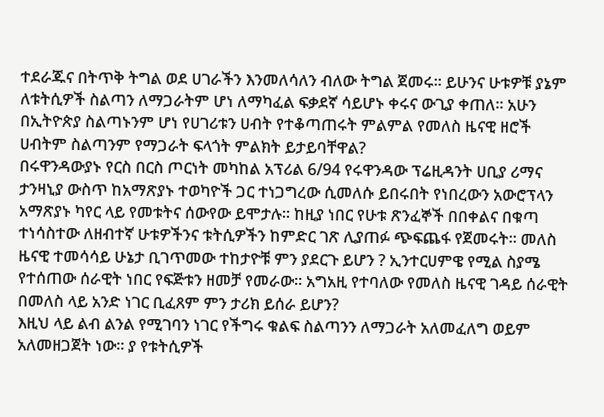ተደራጁና በትጥቅ ትግል ወደ ሀገራችን እንመለሳለን ብለው ትግል ጀመሩ። ይሁንና ሁቱዎቹ ያኔም ለቱትሲዎች ስልጣን ለማጋራትም ሆነ ለማካፈል ፍቃደኛ ሳይሆኑ ቀሩና ውጊያ ቀጠለ። አሁን በኢትዮጵያ ስልጣኑንም ሆነ የሀገሪቱን ሀብት የተቆጣጠሩት ምልምል የመለስ ዜናዊ ዘሮች ሀብትም ስልጣንም የማጋራት ፍላጎት ምልክት ይታይባቸዋል?
በሩዋንዳውያኑ የርስ በርስ ጦርነት መካከል አፕሪል 6/94 የሩዋንዳው ፕሬዚዳንት ሀቢያ ሪማና ታንዛኒያ ውስጥ ከአማጽያኑ ተወካዮች ጋር ተነጋግረው ሲመለሱ ይበሩበት የነበረውን አውሮፕላን አማጽያኑ ካየር ላይ የመቱትና ሰውየው ይሞታሉ። ከዚያ ነበር የሁቱ ጽንፈኞች በበቀልና በቁጣ ተነሳስተው ለዘብተኛ ሁቱዎችንና ቱትሲዎችን ከምድር ገጽ ሊያጠፉ ጭፍጨፋ የጀመሩት። መለስ ዜናዊ ተመሳሳይ ሁኔታ ቢገጥመው ተከታዮቹ ምን ያደርጉ ይሆን ? ኢንተርሀምዌ የሚል ስያሜ የተሰጠው ሰራዊት ነበር የፍጅቱን ዘመቻ የመራው። አግአዚ የተባለው የመለስ ዜናዊ ገዳይ ሰራዊት በመለስ ላይ አንድ ነገር ቢፈጸም ምን ታሪክ ይሰራ ይሆን?
እዚህ ላይ ልብ ልንል የሚገባን ነገር የችግሩ ቁልፍ ስልጣንን ለማጋራት አለመፈለግ ወይም አለመዘጋጀት ነው። ያ የቱትሲዎች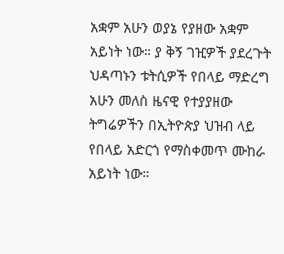አቋም አሁን ወያኔ የያዘው አቋም አይነት ነው። ያ ቅኝ ገዢዎች ያደረጉት ህዳጣኑን ቱትሲዎች የበላይ ማድረግ አሁን መለስ ዜናዊ የተያያዘው ትግሬዎችን በኢትዮጵያ ህዝብ ላይ የበላይ አድርጎ የማስቀመጥ ሙከራ አይነት ነው።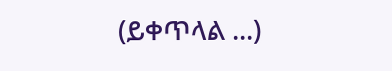(ይቀጥላል ...)